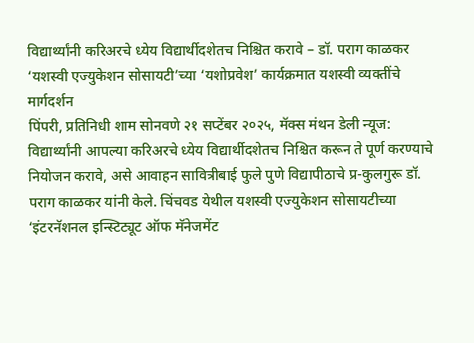विद्यार्थ्यांनी करिअरचे ध्येय विद्यार्थीदशेतच निश्चित करावे – डॉ. पराग काळकर
‘यशस्वी एज्युकेशन सोसायटी’च्या ‘यशोप्रवेश’ कार्यक्रमात यशस्वी व्यक्तींचे मार्गदर्शन
पिंपरी, प्रतिनिधी शाम सोनवणे २१ सप्टेंबर २०२५, मॅक्स मंथन डेली न्यूज:
विद्यार्थ्यांनी आपल्या करिअरचे ध्येय विद्यार्थीदशेतच निश्चित करून ते पूर्ण करण्याचे नियोजन करावे, असे आवाहन सावित्रीबाई फुले पुणे विद्यापीठाचे प्र-कुलगुरू डॉ. पराग काळकर यांनी केले. चिंचवड येथील यशस्वी एज्युकेशन सोसायटीच्या ‘इंटरनॅशनल इन्स्टिट्यूट ऑफ मॅनेजमेंट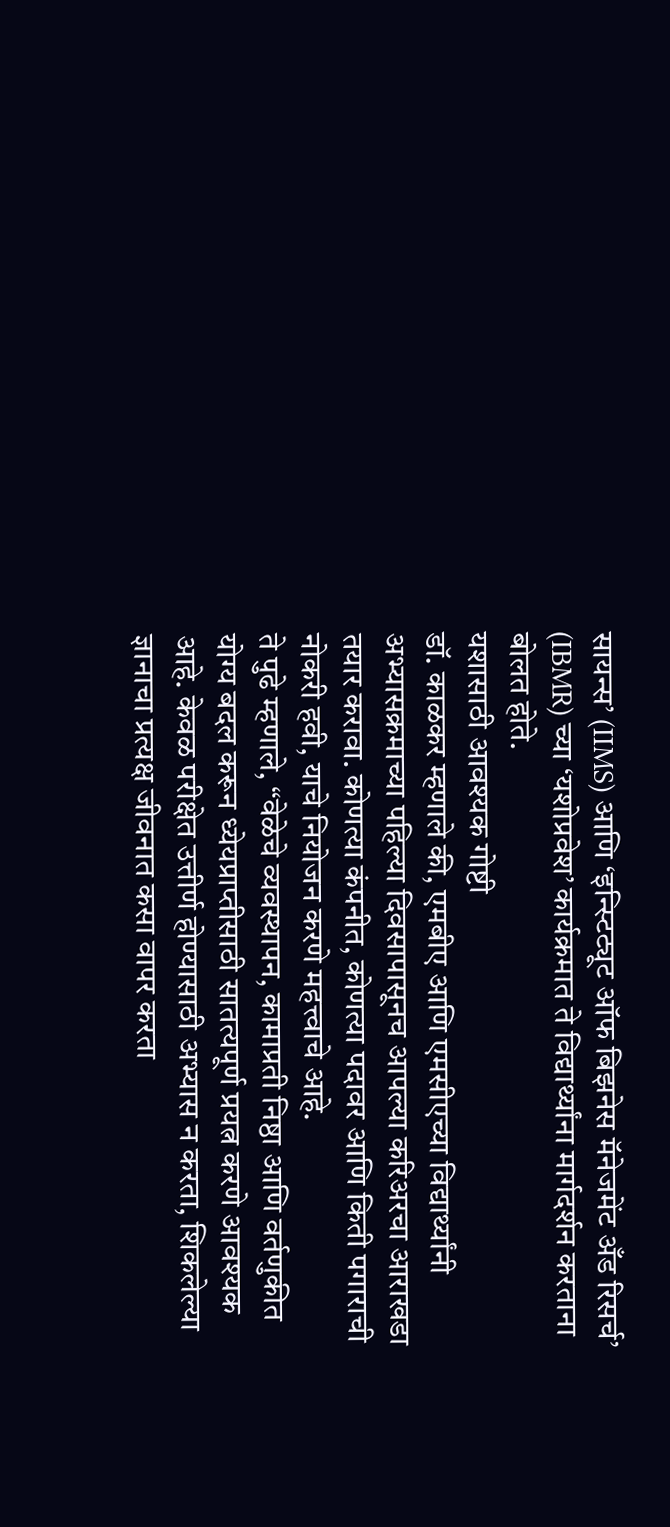सायन्स’ (IIMS) आणि ‘इन्स्टिट्यूट ऑफ बिझनेस मॅनेजमेंट अँड रिसर्च’ (IBMR) च्या ‘यशोप्रवेश’ कार्यक्रमात ते विद्यार्थ्यांना मार्गदर्शन करताना बोलत होते.
यशासाठी आवश्यक गोष्टी
डॉ. काळकर म्हणाले की, एमबीए आणि एमसीएच्या विद्यार्थ्यांनी अभ्यासक्रमाच्या पहिल्या दिवसापासूनच आपल्या करिअरचा आराखडा तयार करावा. कोणत्या कंपनीत, कोणत्या पदावर आणि किती पगाराची नोकरी हवी, याचे नियोजन करणे महत्त्वाचे आहे.
ते पुढे म्हणाले, “वेळेचे व्यवस्थापन, कामाप्रती निष्ठा आणि वर्तणुकीत योग्य बदल करून ध्येयप्राप्तीसाठी सातत्यपूर्ण प्रयत्न करणे आवश्यक आहे. केवळ परीक्षेत उत्तीर्ण होण्यासाठी अभ्यास न करता, शिकलेल्या ज्ञानाचा प्रत्यक्ष जीवनात कसा वापर करता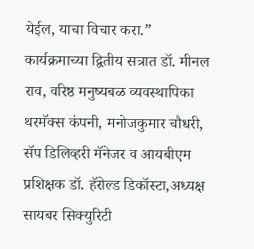येईल, याचा विचार करा.”
कार्यक्रमाच्या द्वितीय सत्रात डॉ. मीनल राव, वरिष्ठ मनुष्यबळ व्यवस्थापिका थरमॅक्स कंपनी, मनोजकुमार चौधरी, सॅप डिलिव्हरी मॅनेजर व आयबीएम प्रशिक्षक डॉ. हॅरोल्ड डिकॉस्टा,अध्यक्ष सायबर सिक्युरिटी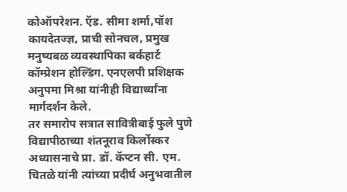कोऑपरेशन. ऍड. सीमा शर्मा,पॉश कायदेतज्ज्ञ, प्राची सोनचल, प्रमुख मनुष्यबळ व्यवस्थापिका बर्कहार्ट कॉम्प्रेशन होल्डिंग. एनएलपी प्रशिक्षक अनुपमा मिश्रा यांनीही विद्यार्थ्यांना मार्गदर्शन केले.
तर समारोप सत्रात सावित्रीबाई फुले पुणे विद्यापीठाच्या शंतनूराव किर्लोस्कर अध्यासनाचे प्रा. डॉ. कॅप्टन सी. एम. चितळे यांनी त्यांच्या प्रदीर्घ अनुभवातील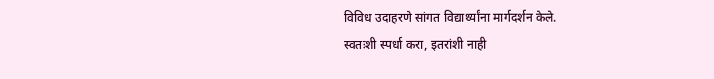विविध उदाहरणे सांगत विद्यार्थ्यांना मार्गदर्शन केले.
स्वतःशी स्पर्धा करा, इतरांशी नाही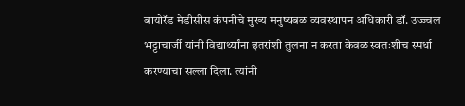बायोरॅड मेडीसीस कंपनीचे मुख्य मनुष्यबळ व्यवस्थापन अधिकारी डॉ. उज्ज्वल भट्टाचार्जी यांनी विद्यार्थ्यांना इतरांशी तुलना न करता केवळ स्वतःशीच स्पर्धा करण्याचा सल्ला दिला. त्यांनी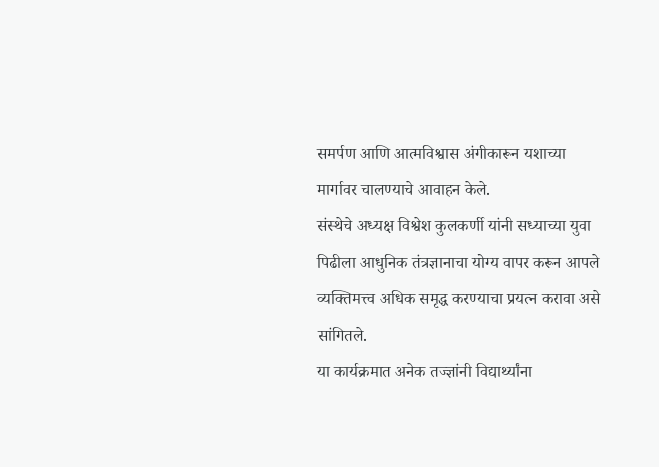समर्पण आणि आत्मविश्वास अंगीकारून यशाच्या मार्गावर चालण्याचे आवाहन केले.
संस्थेचे अध्यक्ष विश्वेश कुलकर्णी यांनी सध्याच्या युवा पिढीला आधुनिक तंत्रज्ञानाचा योग्य वापर करून आपले व्यक्तिमत्त्व अधिक समृद्ध करण्याचा प्रयत्न करावा असे सांगितले.
या कार्यक्रमात अनेक तज्ज्ञांनी विद्यार्थ्यांना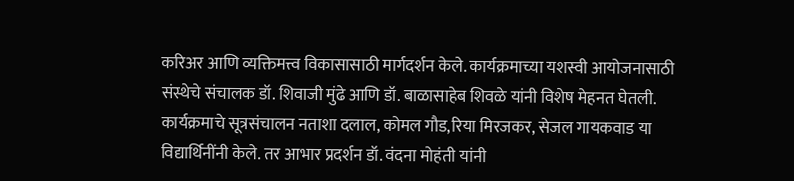करिअर आणि व्यक्तिमत्त्व विकासासाठी मार्गदर्शन केले. कार्यक्रमाच्या यशस्वी आयोजनासाठी संस्थेचे संचालक डॉ. शिवाजी मुंढे आणि डॉ. बाळासाहेब शिवळे यांनी विशेष मेहनत घेतली.
कार्यक्रमाचे सूत्रसंचालन नताशा दलाल, कोमल गौड,रिया मिरजकर, सेजल गायकवाड या विद्यार्थिनींनी केले. तर आभार प्रदर्शन डॉ. वंदना मोहंती यांनी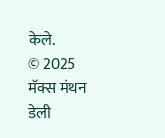केले.
© 2025 मॅक्स मंथन डेली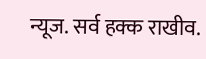न्यूज. सर्व हक्क राखीव.